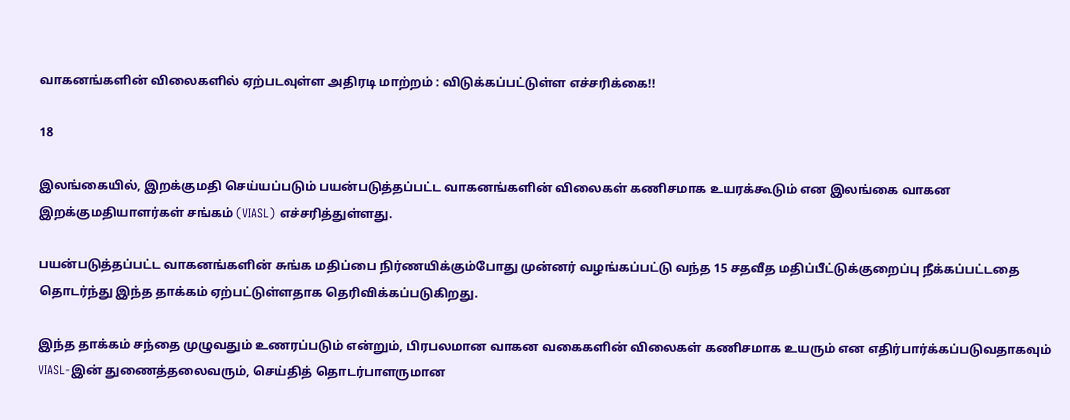வாகனங்களின் விலைகளில் ஏற்படவுள்ள அதிரடி மாற்றம் : விடுக்கப்பட்டுள்ள எச்சரிக்கை!!

18

இலங்கையில், இறக்குமதி செய்யப்படும் பயன்படுத்தப்பட்ட வாகனங்களின் விலைகள் கணிசமாக உயரக்கூடும் என இலங்கை வாகன இறக்குமதியாளர்கள் சங்கம் (VIASL) எச்சரித்துள்ளது.

பயன்படுத்தப்பட்ட வாகனங்களின் சுங்க மதிப்பை நிர்ணயிக்கும்போது முன்னர் வழங்கப்பட்டு வந்த 15 சதவீத மதிப்பீட்டுக்குறைப்பு நீக்கப்பட்டதை தொடர்ந்து இந்த தாக்கம் ஏற்பட்டுள்ளதாக தெரிவிக்கப்படுகிறது.

இந்த தாக்கம் சந்தை முழுவதும் உணரப்படும் என்றும், பிரபலமான வாகன வகைகளின் விலைகள் கணிசமாக உயரும் என எதிர்பார்க்கப்படுவதாகவும் VIASL-இன் துணைத்தலைவரும், செய்தித் தொடர்பாளருமான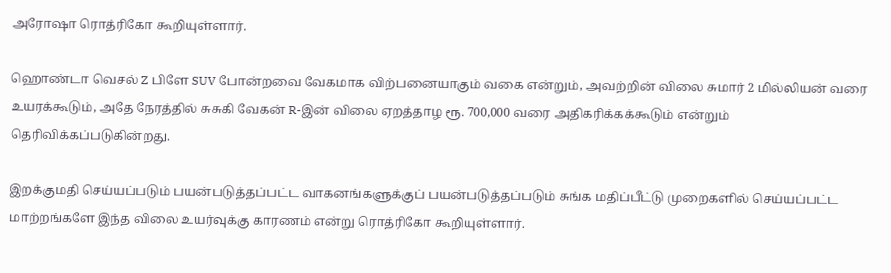அரோஷா ரொத்ரிகோ கூறியுள்ளார்.

ஹொண்டா வெசல் Z பிளே SUV போன்றவை வேகமாக விற்பனையாகும் வகை என்றும், அவற்றின் விலை சுமார் 2 மில்லியன் வரை உயரக்கூடும், அதே நேரத்தில் சுசுகி வேகன் R-இன் விலை ஏறத்தாழ ரூ. 700,000 வரை அதிகரிக்கக்கூடும் என்றும் தெரிவிக்கப்படுகின்றது.

இறக்குமதி செய்யப்படும் பயன்படுத்தப்பட்ட வாகனங்களுக்குப் பயன்படுத்தப்படும் சுங்க மதிப்பீட்டு முறைகளில் செய்யப்பட்ட மாற்றங்களே இந்த விலை உயர்வுக்கு காரணம் என்று ரொத்ரிகோ கூறியுள்ளார்.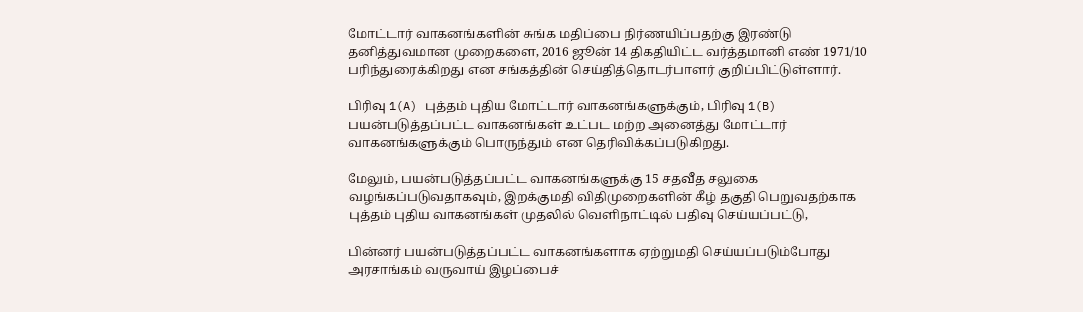மோட்டார் வாகனங்களின் சுங்க மதிப்பை நிர்ணயிப்பதற்கு இரண்டு தனித்துவமான முறைகளை, 2016 ஜூன் 14 திகதியிட்ட வர்த்தமானி எண் 1971/10 பரிந்துரைக்கிறது என சங்கத்தின் செய்தித்தொடர்பாளர் குறிப்பிட்டுள்ளார்.

பிரிவு 1(A) புத்தம் புதிய மோட்டார் வாகனங்களுக்கும், பிரிவு 1(B) பயன்படுத்தப்பட்ட வாகனங்கள் உட்பட மற்ற அனைத்து மோட்டார் வாகனங்களுக்கும் பொருந்தும் என தெரிவிக்கப்படுகிறது.

மேலும், பயன்படுத்தப்பட்ட வாகனங்களுக்கு 15 சதவீத சலுகை வழங்கப்படுவதாகவும், இறக்குமதி விதிமுறைகளின் கீழ் தகுதி பெறுவதற்காக புத்தம் புதிய வாகனங்கள் முதலில் வெளிநாட்டில் பதிவு செய்யப்பட்டு,

பின்னர் பயன்படுத்தப்பட்ட வாகனங்களாக ஏற்றுமதி செய்யப்படும்போது அரசாங்கம் வருவாய் இழப்பைச்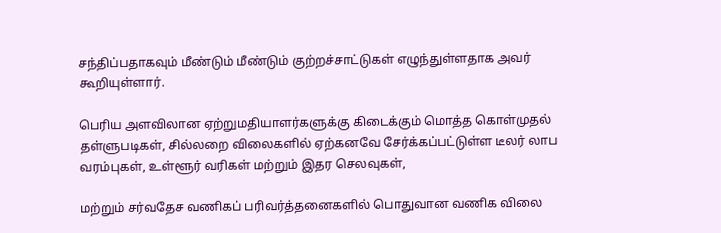சந்திப்பதாகவும் மீண்டும் மீண்டும் குற்றச்சாட்டுகள் எழுந்துள்ளதாக அவர் கூறியுள்ளார்.

பெரிய அளவிலான ஏற்றுமதியாளர்களுக்கு கிடைக்கும் மொத்த கொள்முதல் தள்ளுபடிகள், சில்லறை விலைகளில் ஏற்கனவே சேர்க்கப்பட்டுள்ள டீலர் லாப வரம்புகள், உள்ளூர் வரிகள் மற்றும் இதர செலவுகள்,

மற்றும் சர்வதேச வணிகப் பரிவர்த்தனைகளில் பொதுவான வணிக விலை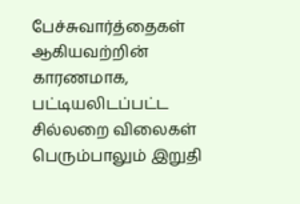பேச்சுவார்த்தைகள் ஆகியவற்றின் காரணமாக, பட்டியலிடப்பட்ட சில்லறை விலைகள் பெரும்பாலும் இறுதி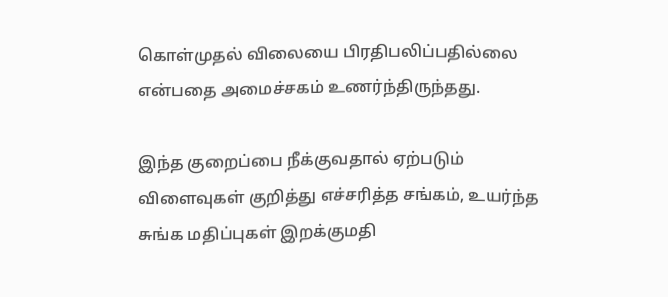கொள்முதல் விலையை பிரதிபலிப்பதில்லை என்பதை அமைச்சகம் உணர்ந்திருந்தது.

இந்த குறைப்பை நீக்குவதால் ஏற்படும் விளைவுகள் குறித்து எச்சரித்த சங்கம், உயர்ந்த சுங்க மதிப்புகள் இறக்குமதி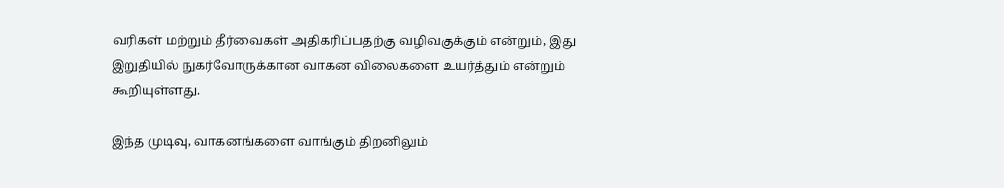வரிகள் மற்றும் தீர்வைகள் அதிகரிப்பதற்கு வழிவகுக்கும் என்றும், இது இறுதியில் நுகர்வோருக்கான வாகன விலைகளை உயர்த்தும் என்றும் கூறியுள்ளது.

இந்த முடிவு, வாகனங்களை வாங்கும் திறனிலும்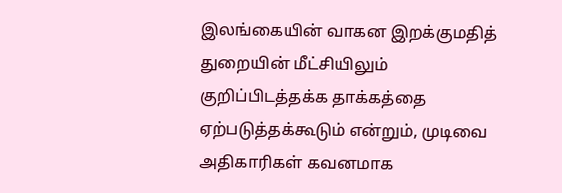இலங்கையின் வாகன இறக்குமதித் துறையின் மீட்சியிலும் குறிப்பிடத்தக்க தாக்கத்தை ஏற்படுத்தக்கூடும் என்றும், முடிவை அதிகாரிகள் கவனமாக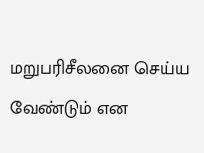மறுபரிசீலனை செய்ய வேண்டும் என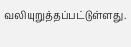வலியுறுத்தப்பட்டுள்ளது.